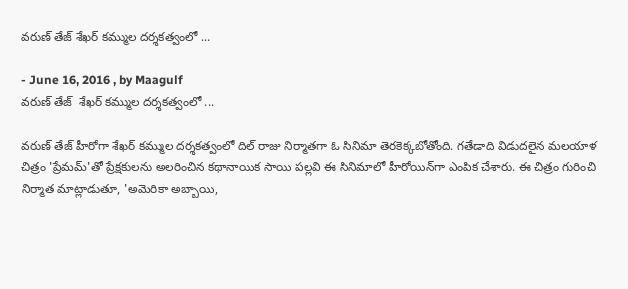వరుణ్‌ తేజ్‌ శేఖర్‌ కమ్ముల దర్శకత్వంలో ...

- June 16, 2016 , by Maagulf
వరుణ్‌ తేజ్‌  శేఖర్‌ కమ్ముల దర్శకత్వంలో ...

వరుణ్‌ తేజ్‌ హీరోగా శేఖర్‌ కమ్ముల దర్శకత్వంలో దిల్‌ రాజు నిర్మాతగా ఓ సినిమా తెరకెక్కబోతోంది. గతేడాది విడుదలైన మలయాళ చిత్రం 'ప్రేమమ్‌'తో ప్రేక్షకులను అలరించిన కథానాయిక సాయి పల్లవి ఈ సినిమాలో హీరోయిన్‌గా ఎంపిక చేశారు. ఈ చిత్రం గురించి నిర్మాత మాట్లాడుతూ, 'అమెరికా అబ్బాయి,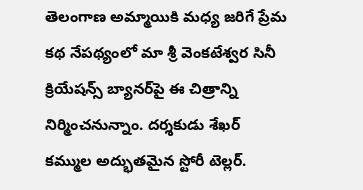తెలంగాణ అమ్మాయికి మధ్య జరిగే ప్రేమ కథ నేపథ్యంలో మా శ్రీ వెంకటేశ్వర సినీ క్రియేషన్స్‌ బ్యానర్‌పై ఈ చిత్రాన్ని నిర్మించనున్నాం. దర్శకుడు శేఖర్‌ కమ్ముల అద్భుతమైన స్టోరీ టెల్లర్‌.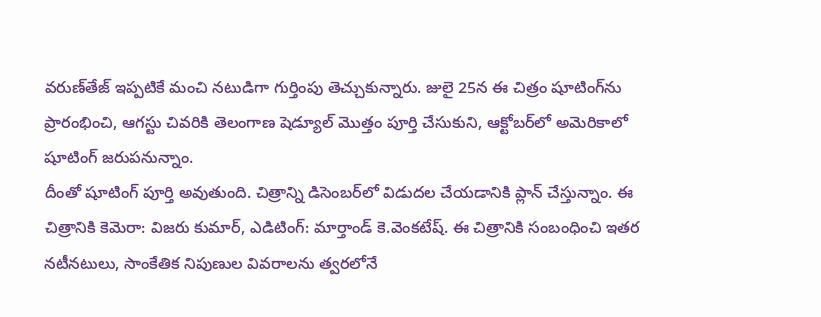వరుణ్‌తేజ్‌ ఇప్పటికే మంచి నటుడిగా గుర్తింపు తెచ్చుకున్నారు. జులై 25న ఈ చిత్రం షూటింగ్‌ను ప్రారంభించి, ఆగస్టు చివరికి తెలంగాణ షెడ్యూల్‌ మొత్తం పూర్తి చేసుకుని, ఆక్టోబర్‌లో అమెరికాలో షూటింగ్‌ జరుపనున్నాం.
దీంతో షూటింగ్‌ పూర్తి అవుతుంది. చిత్రాన్ని డిసెంబర్‌లో విడుదల చేయడానికి ప్లాన్‌ చేస్తున్నాం. ఈ చిత్రానికి కెమెరా: విజరు కుమార్‌, ఎడిటింగ్‌: మార్తాండ్‌ కె.వెంకటేష్‌. ఈ చిత్రానికి సంబంధించి ఇతర నటీనటులు, సాంకేతిక నిపుణుల వివరాలను త్వరలోనే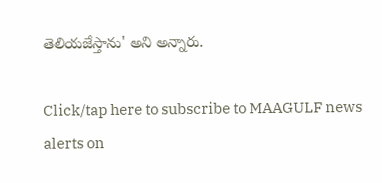తెలియజేస్తాను' అని అన్నారు.

Click/tap here to subscribe to MAAGULF news alerts on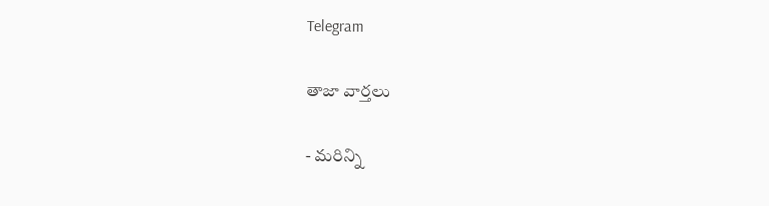Telegram

తాజా వార్తలు

- మరిన్ని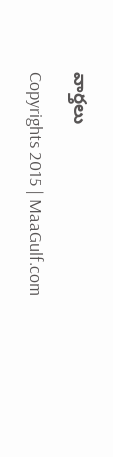వార్తలు

Copyrights 2015 | MaaGulf.com